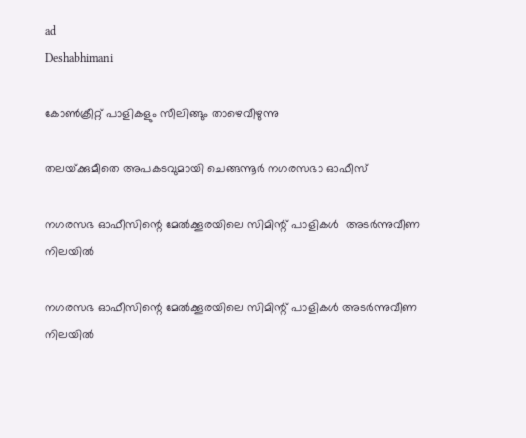ad
Deshabhimani

കോൺക്രീറ്റ് പാളികളും സീലിങ്ങും താഴെവീഴുന്നു

തലയ്‌ക്കുമീതെ അപകടവുമായി ചെങ്ങന്നൂർ നഗരസഭാ ഓഫീസ്

നഗരസഭ ഓഫീസിന്റെ മേൽക്കൂരയിലെ സിമിന്റ് പാളികൾ  അടർന്നുവീണ നിലയിൽ

നഗരസഭ ഓഫീസിന്റെ മേൽക്കൂരയിലെ സിമിന്റ് പാളികൾ അടർന്നുവീണ നിലയിൽ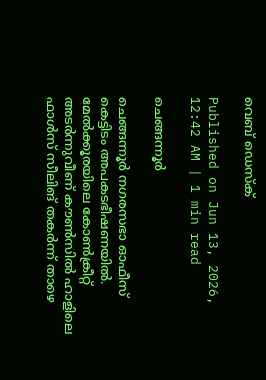വെബ് ഡെസ്ക്

Published on Jun 13, 2026, 12:42 AM | 1 min read

ചെങ്ങന്നൂർ

ചെങ്ങന്നൂർ നഗരസഭാ ഓഫീസ് കെട്ടിടം അപകടഭീഷണയിൽ. മേൽക്കൂരയിലെ കോൺക്രീറ്റ് അടർന്നുവീണ് കൗൺസിൽ ഹാളിലെ ഫാൾസ് സീലിങ് തകർന്ന് താഴെ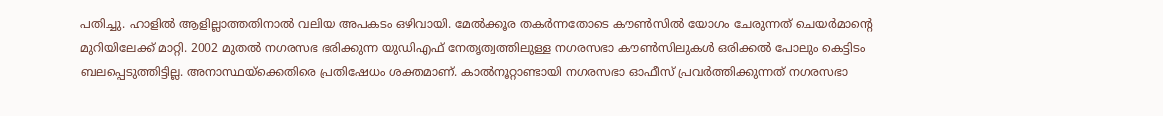പതിച്ചു. ഹാളിൽ ആളില്ലാത്തതിനാല്‍ വലിയ അപകടം ഒഴിവായി. മേല്‍ക്കൂര തകര്‍ന്നതോടെ കൗൺസിൽ യോഗം ചേരുന്നത് ചെയർമാന്റെ മുറിയിലേക്ക് മാറ്റി. 2002 മുതൽ നഗരസഭ ഭരിക്കുന്ന യുഡിഎഫ് നേതൃത്വത്തിലുള്ള നഗരസഭാ കൗൺസിലുകൾ ഒരിക്കൽ പോലും കെട്ടിടം ബലപ്പെടുത്തിട്ടില്ല. അനാസ്ഥയ്‌ക്കെതിരെ പ്രതിഷേധം ശക്തമാണ്. കാൽനൂറ്റാണ്ടായി നഗരസഭാ ഓഫീസ് പ്രവർത്തിക്കുന്നത് നഗരസഭാ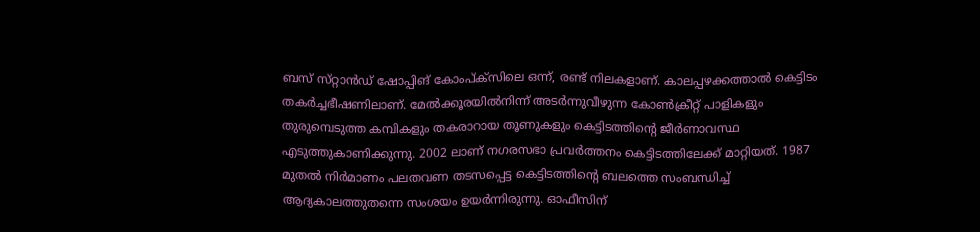ബസ് സ്‌റ്റാൻഡ് ഷോപ്പിങ് കോംപ്ക്‌സിലെ ഒന്ന്, രണ്ട് നിലകളാണ്. കാലപ്പഴക്കത്താല്‍ കെട്ടിടം തകർച്ചഭീഷണിലാണ്. മേൽക്കൂരയിൽനിന്ന്‌ അടർന്നുവീഴുന്ന കോൺക്രീറ്റ് പാളികളും തുരുമ്പെടുത്ത കമ്പികളും തകരാറായ തൂണുകളും കെട്ടിടത്തിന്റെ ജീർണാവസ്ഥ എടുത്തുകാണിക്കുന്നു. 2002 ലാണ് നഗരസഭാ പ്രവര്‍ത്തനം കെട്ടിടത്തിലേക്ക് മാറ്റിയത്. 1987 മുതൽ നിർമാണം പലതവണ തടസപ്പെട്ട കെട്ടിടത്തിന്റെ ബലത്തെ സംബന്ധിച്ച് ആദ്യകാലത്തുതന്നെ സംശയം ഉയർന്നിരുന്നു. ഓഫീസിന്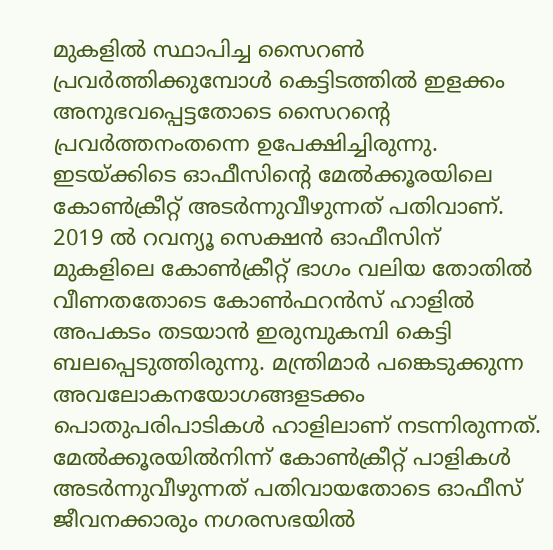മുകളിൽ സ്ഥാപിച്ച സൈറൺ പ്രവർത്തിക്കുമ്പോൾ കെട്ടിടത്തില്‍ ഇളക്കം അനുഭവപ്പെട്ടതോടെ സൈറന്റെ പ്രവർത്തനംതന്നെ ഉപേക്ഷിച്ചിരുന്നു. ഇടയ്‌ക്കിടെ ഓഫീസിന്റെ മേൽക്കൂരയിലെ കോൺക്രീറ്റ് അടർന്നുവീഴുന്നത് പതിവാണ്. 2019 ൽ റവന്യൂ സെക്ഷൻ ഓഫീസിന് മുകളിലെ കോൺക്രീറ്റ് ഭാഗം വലിയ തോതിൽ വീണതതോടെ കോൺഫറൻസ് ഹാളിൽ അപകടം തടയാന്‍ ഇരുമ്പുകമ്പി കെട്ടി ബലപ്പെടുത്തിരുന്നു. മന്ത്രിമാർ പങ്കെടുക്കുന്ന അവലോകനയോഗങ്ങളടക്കം പൊതുപരിപാടികൾ ഹാളിലാണ് നടന്നിരുന്നത്. മേൽക്കൂരയില്‍നിന്ന് കോൺക്രീറ്റ് പാളികൾ അടർന്നുവീഴുന്നത് പതിവായതോടെ ഓഫീസ് ജീവനക്കാരും നഗരസഭയിൽ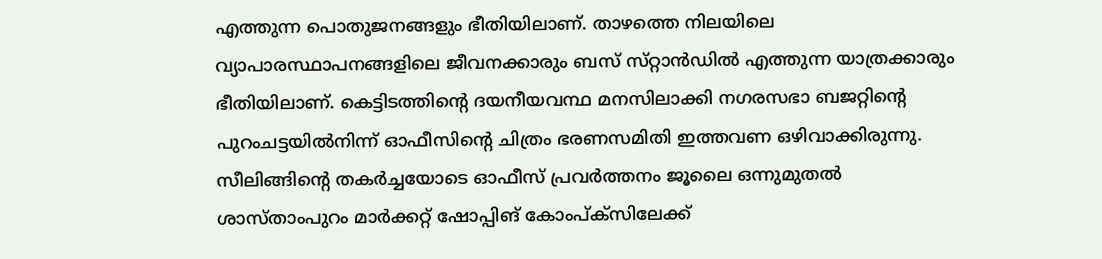എത്തുന്ന പൊതുജനങ്ങളും ഭീതിയിലാണ്. താഴത്തെ നിലയിലെ വ്യാപാരസ്ഥാപനങ്ങളിലെ ജീവനക്കാരും ബസ് സ്‌റ്റാൻഡിൽ എത്തുന്ന യാത്രക്കാരും ഭീതിയിലാണ്. കെട്ടിടത്തിന്റെ ദയനീയവന്ഥ മനസിലാക്കി നഗരസഭാ ബജറ്റിന്റെ പുറംചട്ടയിൽനിന്ന് ഓഫീസിന്റെ ചിത്രം ഭരണസമിതി ഇത്തവണ ഒഴിവാക്കിരുന്നു. സീലിങ്ങിന്റെ തകർച്ചയോടെ ഓഫീസ് പ്രവർത്തനം ജൂലൈ ഒന്നുമുതൽ ശാസ്‌താംപുറം മാർക്കറ്റ് ഷോപ്പിങ് കോംപ്ക്‌സിലേക്ക്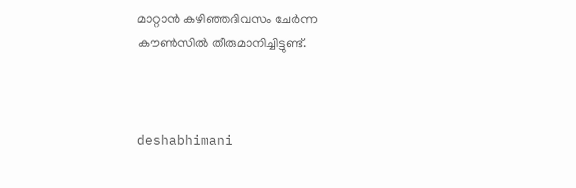മാറ്റാൻ കഴിഞ്ഞദിവസം ചേർന്ന കൗൺസിൽ തീരുമാനിച്ചിട്ടുണ്ട്.



deshabhimani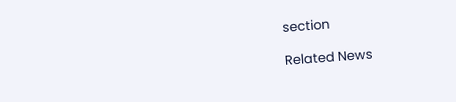section

Related News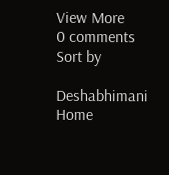View More
0 comments
Sort by

Deshabhimani
Home